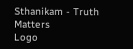Sthanikam - Truth Matters
Logo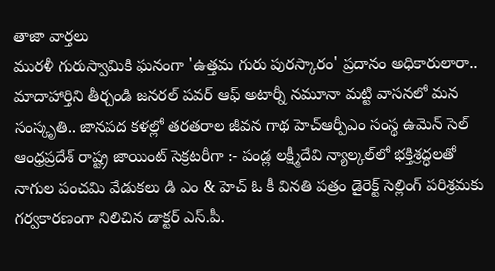తాజా వార్తలు
మురళీ గురుస్వామికి ఘనంగా 'ఉత్తమ గురు పురస్కారం' ప్రదానం అధికారులారా.. మాదాహార్తిని తీర్చండి జనరల్ పవర్ ఆఫ్ అటార్నీ నమూనా మట్టి వాసనలో మన సంస్కృతి.. జానపద కళల్లో తరతరాల జీవన గాథ హెచ్ఆర్పీఎం సంస్థ ఉమెన్ సెల్ ఆంధ్రప్రదేశ్ రాష్ట్ర జాయింట్ సెక్రటరీగా :- పండ్ల లక్ష్మీదేవి న్యాల్కల్‌లో భక్తిశ్రద్ధలతో నాగుల పంచమి వేడుకలు డి ఎం & హెచ్ ఓ కీ వినతి పత్రం డైరెక్ట్ సెల్లింగ్ పరిశ్రమకు గర్వకారణంగా నిలిచిన డాక్టర్ ఎస్.పీ.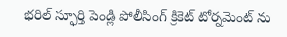భరిల్ స్ఫూర్తి పెండ్లి పోలీసింగ్ క్రికెట్ టోర్నమెంట్ ను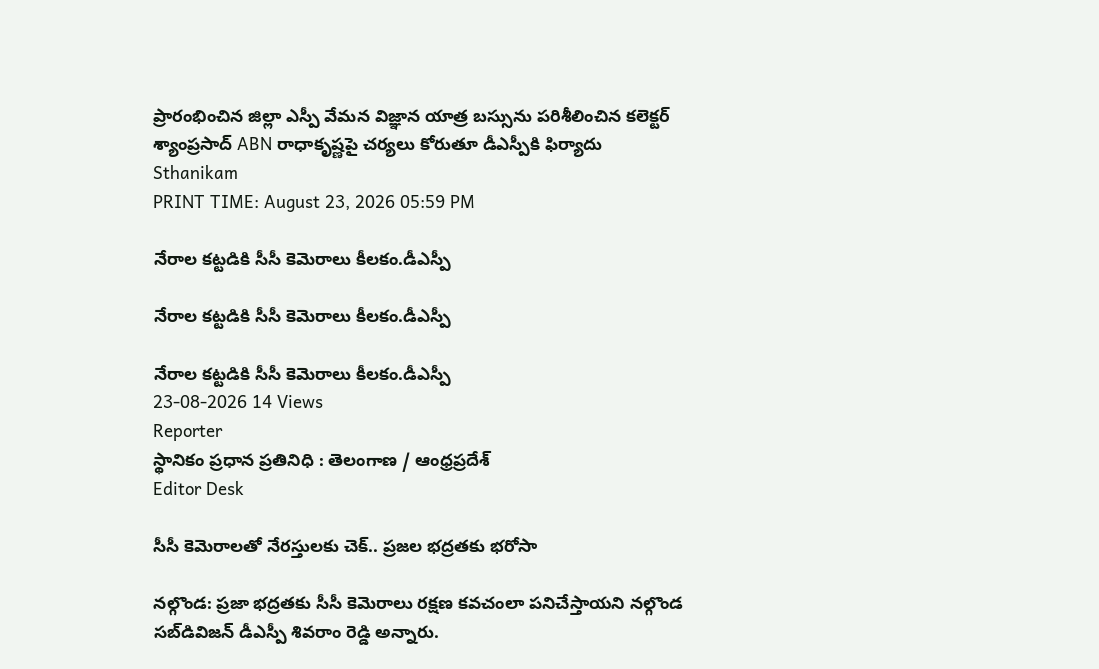ప్రారంభించిన జిల్లా ఎస్పీ వేమన విజ్ఞాన యాత్ర బస్సును పరిశీలించిన కలెక్టర్ శ్యాంప్రసాద్ ABN రాధాకృష్ణపై చర్యలు కోరుతూ డీఎస్పీకి ఫిర్యాదు
Sthanikam
PRINT TIME: August 23, 2026 05:59 PM

నేరాల కట్టడికి సీసీ కెమెరాలు కీలకం.డీఎస్పీ

నేరాల కట్టడికి సీసీ కెమెరాలు కీలకం.డీఎస్పీ

నేరాల కట్టడికి సీసీ కెమెరాలు కీలకం.డీఎస్పీ
23-08-2026 14 Views
Reporter
స్థానికం ప్రధాన ప్రతినిధి : తెలంగాణ / ఆంధ్రప్రదేశ్
Editor Desk

సీసీ కెమెరాలతో నేరస్తులకు చెక్‌.. ప్రజల భద్రతకు భరోసా

నల్గొండ: ప్రజా భద్రతకు సీసీ కెమెరాలు రక్షణ కవచంలా పనిచేస్తాయని నల్గొండ సబ్‌డివిజన్ డీఎస్పీ శివరాం రెడ్డి అన్నారు.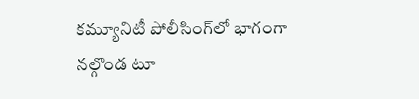కమ్యూనిటీ పోలీసింగ్‌లో భాగంగా నల్గొండ టూ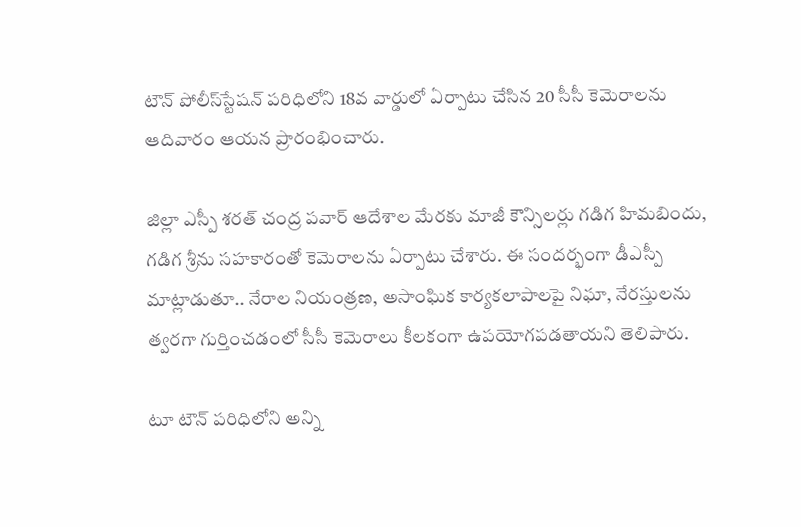టౌన్ పోలీస్‌స్టేషన్ పరిధిలోని 18వ వార్డులో ఏర్పాటు చేసిన 20 సీసీ కెమెరాలను ఆదివారం ఆయన ప్రారంభించారు.

జిల్లా ఎస్పీ శరత్ చంద్ర పవార్ ఆదేశాల మేరకు మాజీ కౌన్సిలర్లు గడిగ హిమబిందు, గడిగ శ్రీను సహకారంతో కెమెరాలను ఏర్పాటు చేశారు. ఈ సందర్భంగా డీఎస్పీ మాట్లాడుతూ.. నేరాల నియంత్రణ, అసాంఘిక కార్యకలాపాలపై నిఘా, నేరస్తులను త్వరగా గుర్తించడంలో సీసీ కెమెరాలు కీలకంగా ఉపయోగపడతాయని తెలిపారు.

టూ టౌన్ పరిధిలోని అన్ని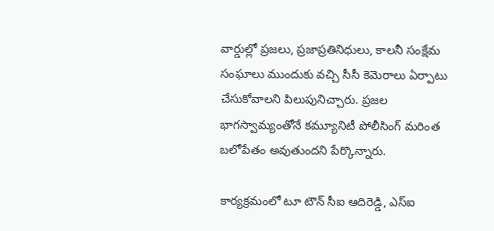వార్డుల్లో ప్రజలు, ప్రజాప్రతినిధులు, కాలనీ సంక్షేమ సంఘాలు ముందుకు వచ్చి సీసీ కెమెరాలు ఏర్పాటు చేసుకోవాలని పిలుపునిచ్చారు. ప్రజల భాగస్వామ్యంతోనే కమ్యూనిటీ పోలీసింగ్ మరింత బలోపేతం అవుతుందని పేర్కొన్నారు.

కార్యక్రమంలో టూ టౌన్ సీఐ ఆదిరెడ్డి, ఎస్‌ఐ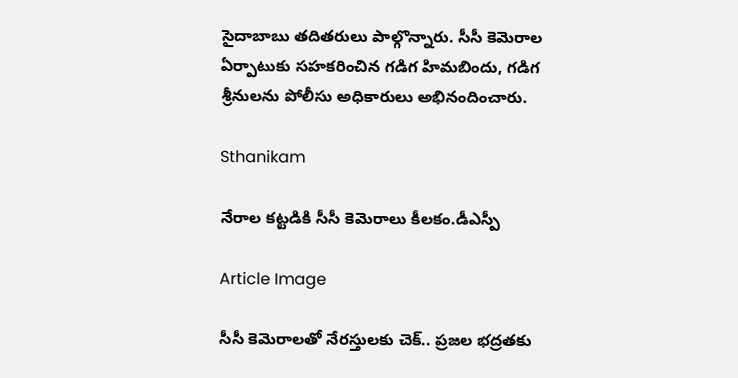సైదాబాబు తదితరులు పాల్గొన్నారు. సీసీ కెమెరాల ఏర్పాటుకు సహకరించిన గడిగ హిమబిందు, గడిగ శ్రీనులను పోలీసు అధికారులు అభినందించారు.

Sthanikam

నేరాల కట్టడికి సీసీ కెమెరాలు కీలకం.డీఎస్పీ

Article Image

సీసీ కెమెరాలతో నేరస్తులకు చెక్‌.. ప్రజల భద్రతకు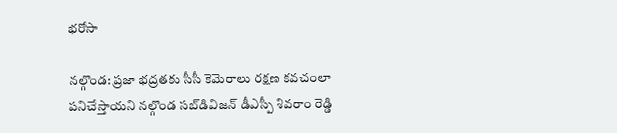భరోసా

నల్గొండ: ప్రజా భద్రతకు సీసీ కెమెరాలు రక్షణ కవచంలా పనిచేస్తాయని నల్గొండ సబ్‌డివిజన్ డీఎస్పీ శివరాం రెడ్డి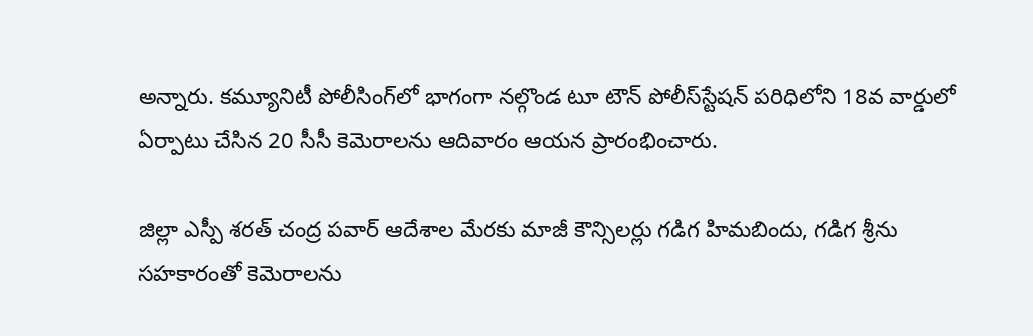అన్నారు. కమ్యూనిటీ పోలీసింగ్‌లో భాగంగా నల్గొండ టూ టౌన్ పోలీస్‌స్టేషన్ పరిధిలోని 18వ వార్డులో ఏర్పాటు చేసిన 20 సీసీ కెమెరాలను ఆదివారం ఆయన ప్రారంభించారు.

జిల్లా ఎస్పీ శరత్ చంద్ర పవార్ ఆదేశాల మేరకు మాజీ కౌన్సిలర్లు గడిగ హిమబిందు, గడిగ శ్రీను సహకారంతో కెమెరాలను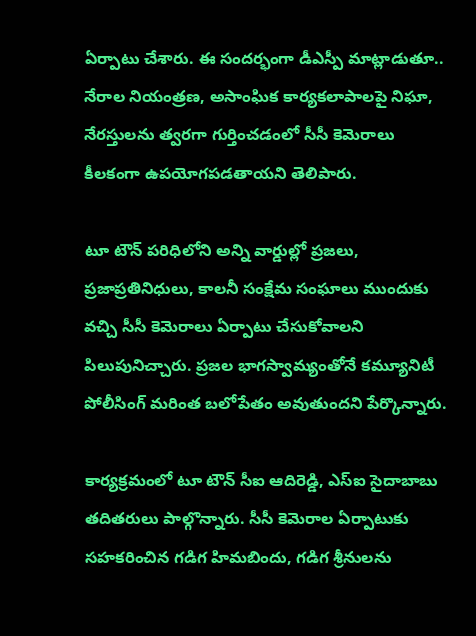ఏర్పాటు చేశారు. ఈ సందర్భంగా డీఎస్పీ మాట్లాడుతూ.. నేరాల నియంత్రణ, అసాంఘిక కార్యకలాపాలపై నిఘా, నేరస్తులను త్వరగా గుర్తించడంలో సీసీ కెమెరాలు కీలకంగా ఉపయోగపడతాయని తెలిపారు.

టూ టౌన్ పరిధిలోని అన్ని వార్డుల్లో ప్రజలు, ప్రజాప్రతినిధులు, కాలనీ సంక్షేమ సంఘాలు ముందుకు వచ్చి సీసీ కెమెరాలు ఏర్పాటు చేసుకోవాలని పిలుపునిచ్చారు. ప్రజల భాగస్వామ్యంతోనే కమ్యూనిటీ పోలీసింగ్ మరింత బలోపేతం అవుతుందని పేర్కొన్నారు.

కార్యక్రమంలో టూ టౌన్ సీఐ ఆదిరెడ్డి, ఎస్‌ఐ సైదాబాబు తదితరులు పాల్గొన్నారు. సీసీ కెమెరాల ఏర్పాటుకు సహకరించిన గడిగ హిమబిందు, గడిగ శ్రీనులను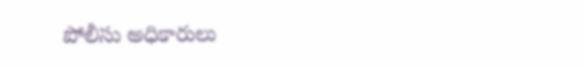పోలీసు అధికారులు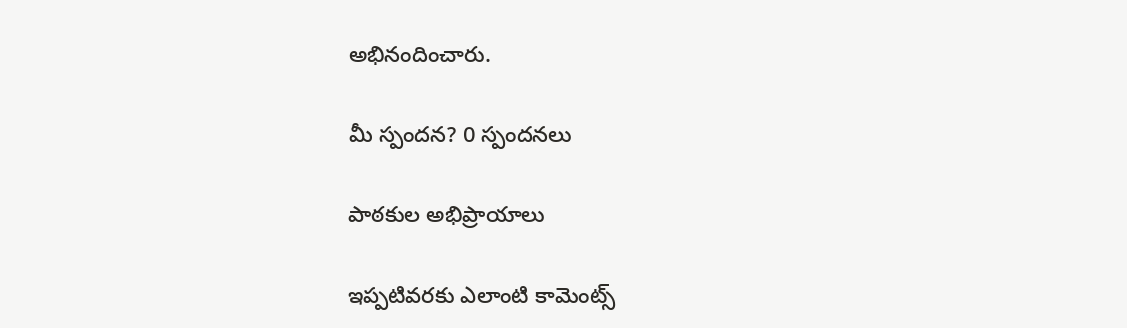అభినందించారు.

మీ స్పందన? 0 స్పందనలు

పాఠకుల అభిప్రాయాలు

ఇప్పటివరకు ఎలాంటి కామెంట్స్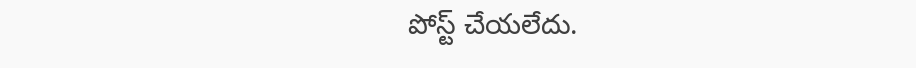పోస్ట్ చేయలేదు.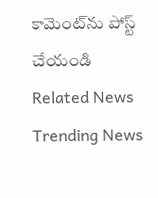కామెంట్‌ను పోస్ట్ చేయండి
Related News
Trending News